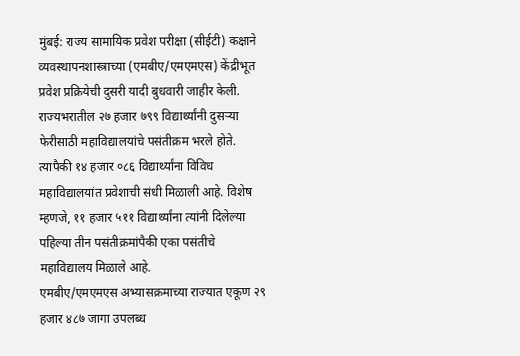मुंबई: राज्य सामायिक प्रवेश परीक्षा (सीईटी) कक्षाने व्यवस्थापनशास्त्राच्या (एमबीए/एमएमएस) केंद्रीभूत प्रवेश प्रक्रियेची दुसरी यादी बुधवारी जाहीर केली. राज्यभरातील २७ हजार ७९९ विद्यार्थ्यांनी दुसऱ्या फेरीसाठी महाविद्यालयांचे पसंतीक्रम भरले होते. त्यापैकी १४ हजार ०८६ विद्यार्थ्यांना विविध महाविद्यालयांत प्रवेशाची संधी मिळाली आहे. विशेष म्हणजे, ११ हजार ५११ विद्यार्थ्यांना त्यांनी दिलेल्या पहिल्या तीन पसंतीक्रमांपैकी एका पसंतीचे महाविद्यालय मिळाले आहे.
एमबीए/एमएमएस अभ्यासक्रमाच्या राज्यात एकूण २९ हजार ४८७ जागा उपलब्ध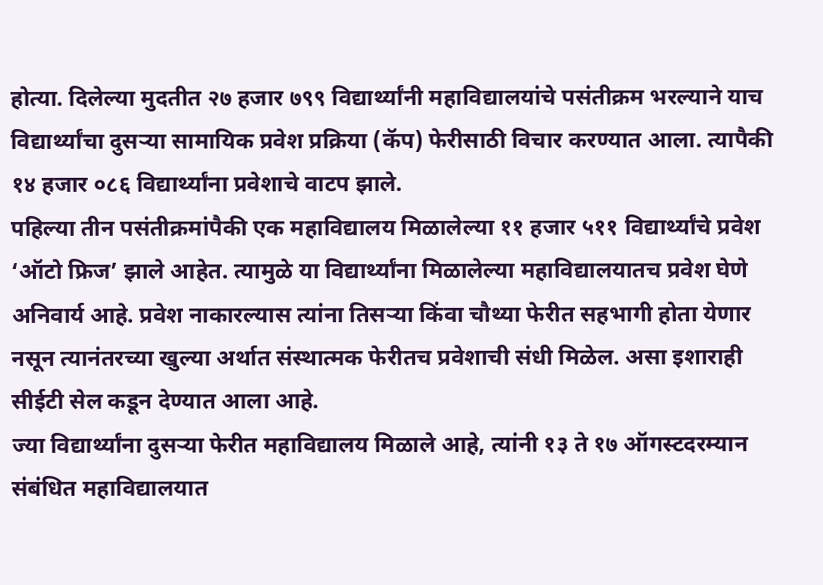होत्या. दिलेल्या मुदतीत २७ हजार ७९९ विद्यार्थ्यांनी महाविद्यालयांचे पसंतीक्रम भरल्याने याच विद्यार्थ्यांचा दुसऱ्या सामायिक प्रवेश प्रक्रिया (कॅप) फेरीसाठी विचार करण्यात आला. त्यापैकी १४ हजार ०८६ विद्यार्थ्यांना प्रवेशाचे वाटप झाले.
पहिल्या तीन पसंतीक्रमांपैकी एक महाविद्यालय मिळालेल्या ११ हजार ५११ विद्यार्थ्यांचे प्रवेश ‘ऑटो फ्रिज’ झाले आहेत. त्यामुळे या विद्यार्थ्यांना मिळालेल्या महाविद्यालयातच प्रवेश घेणे अनिवार्य आहे. प्रवेश नाकारल्यास त्यांना तिसऱ्या किंवा चौथ्या फेरीत सहभागी होता येणार नसून त्यानंतरच्या खुल्या अर्थात संस्थात्मक फेरीतच प्रवेशाची संधी मिळेल. असा इशाराही सीईटी सेल कडून देण्यात आला आहे.
ज्या विद्यार्थ्यांना दुसऱ्या फेरीत महाविद्यालय मिळाले आहे, त्यांनी १३ ते १७ ऑगस्टदरम्यान संबंधित महाविद्यालयात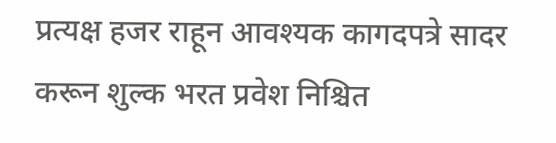प्रत्यक्ष हजर राहून आवश्यक कागदपत्रे सादर करून शुल्क भरत प्रवेश निश्चित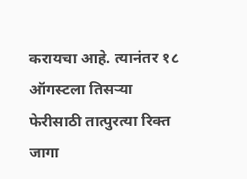करायचा आहे. त्यानंतर १८ ऑगस्टला तिसऱ्या फेरीसाठी तात्पुरत्या रिक्त जागा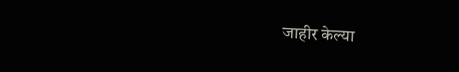जाहीर केल्या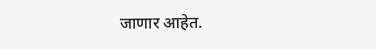जाणार आहेत.